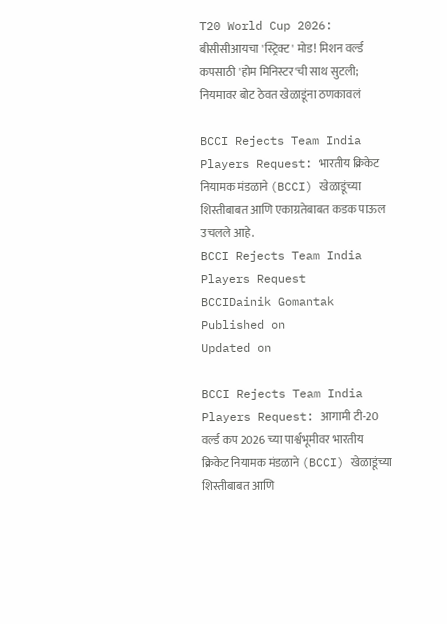T20 World Cup 2026: बीसीसीआयचा 'स्ट्रिक्ट' मोड! मिशन वर्ल्ड कपसाठी 'होम मिनिस्टर'ची साथ सुटली; नियमावर बोट ठेवत खेळाडूंना ठणकावलं

BCCI Rejects Team India Players Request: भारतीय क्रिकेट नियामक मंडळाने (BCCI) खेळाडूंच्या शिस्तीबाबत आणि एकाग्रतेबाबत कडक पाऊल उचलले आहे.
BCCI Rejects Team India Players Request
BCCIDainik Gomantak
Published on
Updated on

BCCI Rejects Team India Players Request: आगामी टी-20 वर्ल्ड कप 2026 च्या पार्श्वभूमीवर भारतीय क्रिकेट नियामक मंडळाने (BCCI) खेळाडूंच्या शिस्तीबाबत आणि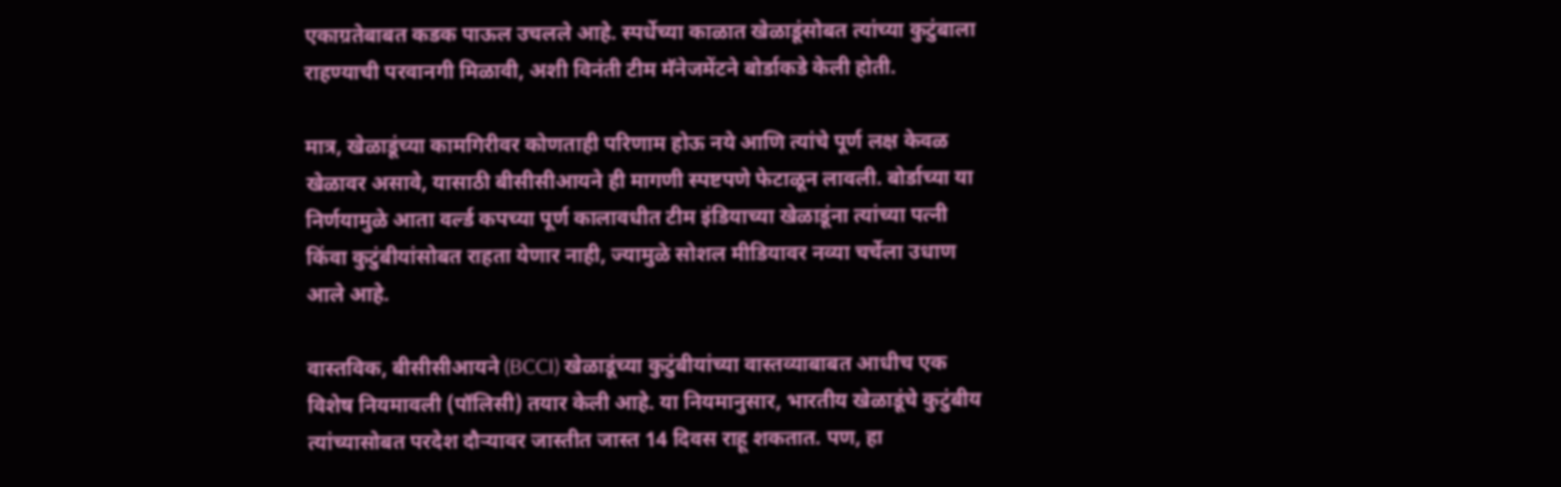एकाग्रतेबाबत कडक पाऊल उचलले आहे. स्पर्धेच्या काळात खेळाडूंसोबत त्यांच्या कुटुंबाला राहण्याची परवानगी मिळावी, अशी विनंती टीम मॅनेजमेंटने बोर्डाकडे केली होती.

मात्र, खेळाडूंच्या कामगिरीवर कोणताही परिणाम होऊ नये आणि त्यांचे पूर्ण लक्ष केवळ खेळावर असावे, यासाठी बीसीसीआयने ही मागणी स्पष्टपणे फेटाळून लावली. बोर्डाच्या या निर्णयामुळे आता वर्ल्ड कपच्या पूर्ण कालावधीत टीम इंडियाच्या खेळाडूंना त्यांच्या पत्नी किंवा कुटुंबीयांसोबत राहता येणार नाही, ज्यामुळे सोशल मीडियावर नव्या चर्चेला उधाण आले आहे.

वास्तविक, बीसीसीआयने (BCCI) खेळाडूंच्या कुटुंबीयांच्या वास्तव्याबाबत आधीच एक विशेष नियमावली (पॉलिसी) तयार केली आहे. या नियमानुसार, भारतीय खेळाडूंचे कुटुंबीय त्यांच्यासोबत परदेश दौऱ्यावर जास्तीत जास्त 14 दिवस राहू शकतात. पण, हा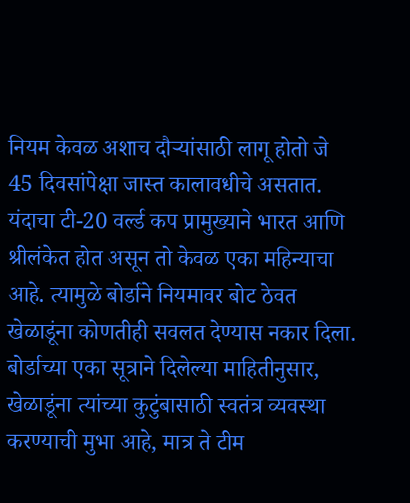नियम केवळ अशाच दौऱ्यांसाठी लागू होतो जे 45 दिवसांपेक्षा जास्त कालावधीचे असतात. यंदाचा टी-20 वर्ल्ड कप प्रामुख्याने भारत आणि श्रीलंकेत होत असून तो केवळ एका महिन्याचा आहे. त्यामुळे बोर्डाने नियमावर बोट ठेवत खेळाडूंना कोणतीही सवलत देण्यास नकार दिला. बोर्डाच्या एका सूत्राने दिलेल्या माहितीनुसार, खेळाडूंना त्यांच्या कुटुंबासाठी स्वतंत्र व्यवस्था करण्याची मुभा आहे, मात्र ते टीम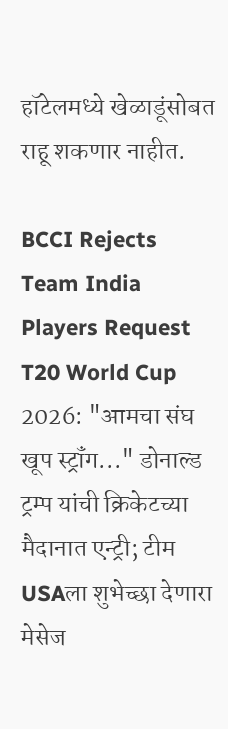हॉटेलमध्ये खेळाडूंसोबत राहू शकणार नाहीत.

BCCI Rejects Team India Players Request
T20 World Cup 2026: "आमचा संघ खूप स्ट्रॉंग..." डोनाल्ड ट्रम्प यांची क्रिकेटच्या मैदानात एन्ट्री; टीम USAला शुभेच्छा देणारा मेसेज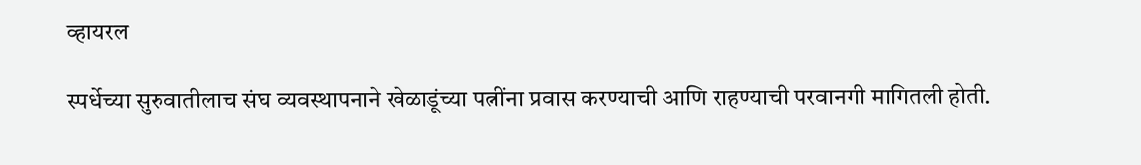व्हायरल

स्पर्धेच्या सुरुवातीलाच संघ व्यवस्थापनाने खेळाडूंच्या पत्नींना प्रवास करण्याची आणि राहण्याची परवानगी मागितली होती.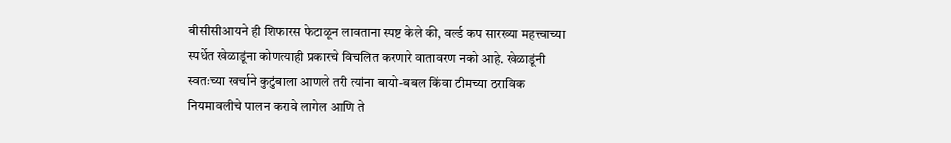बीसीसीआयने ही शिफारस फेटाळून लावताना स्पष्ट केले की, वर्ल्ड कप सारख्या महत्त्वाच्या स्पर्धेत खेळाडूंना कोणत्याही प्रकारचे विचलित करणारे वातावरण नको आहे. खेळाडूंनी स्वतःच्या खर्चाने कुटुंबाला आणले तरी त्यांना बायो-बबल किंवा टीमच्या ठराविक नियमावलीचे पालन करावे लागेल आणि ते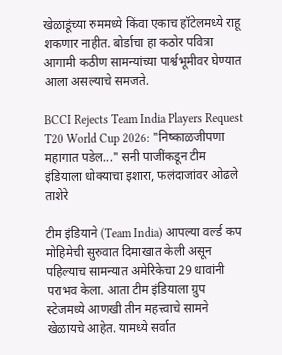खेळाडूंच्या रुममध्ये किंवा एकाच हॉटेलमध्ये राहू शकणार नाहीत. बोर्डाचा हा कठोर पवित्रा आगामी कठीण सामन्यांच्या पार्श्वभूमीवर घेण्यात आला असल्याचे समजते.

BCCI Rejects Team India Players Request
T20 World Cup 2026: "निष्काळजीपणा महागात पडेल..." सनी पाजींकडून टीम इंडियाला धोक्याचा इशारा, फलंदाजांवर ओढले ताशेरे

टीम इंडियाने (Team India) आपल्या वर्ल्ड कप मोहिमेची सुरुवात दिमाखात केली असून पहिल्याच सामन्यात अमेरिकेचा 29 धावांनी पराभव केला. आता टीम इंडियाला ग्रुप स्टेजमध्ये आणखी तीन महत्त्वाचे सामने खेळायचे आहेत. यामध्ये सर्वात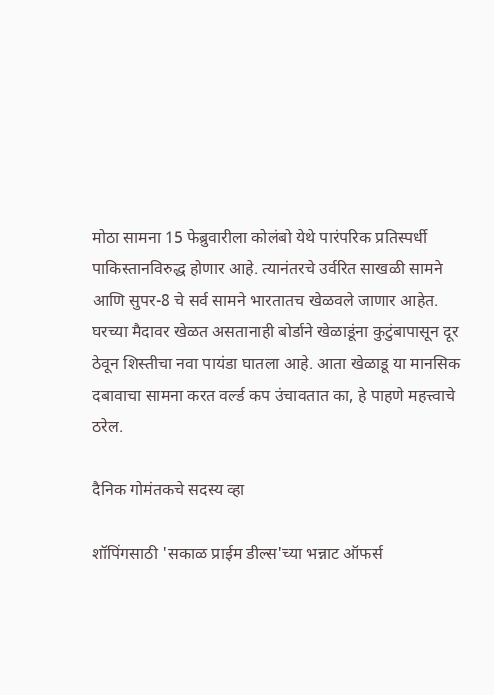मोठा सामना 15 फेब्रुवारीला कोलंबो येथे पारंपरिक प्रतिस्पर्धी पाकिस्तानविरुद्ध होणार आहे. त्यानंतरचे उर्वरित साखळी सामने आणि सुपर-8 चे सर्व सामने भारतातच खेळवले जाणार आहेत. घरच्या मैदावर खेळत असतानाही बोर्डाने खेळाडूंना कुटुंबापासून दूर ठेवून शिस्तीचा नवा पायंडा घातला आहे. आता खेळाडू या मानसिक दबावाचा सामना करत वर्ल्ड कप उंचावतात का, हे पाहणे महत्त्वाचे ठरेल.

दैनिक गोमंतकचे सदस्य व्हा

शॉपिंगसाठी 'सकाळ प्राईम डील्स'च्या भन्नाट ऑफर्स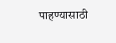पाहण्यासाठी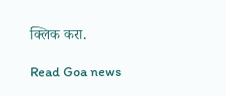क्लिक करा.

Read Goa news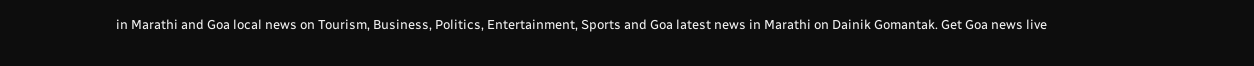in Marathi and Goa local news on Tourism, Business, Politics, Entertainment, Sports and Goa latest news in Marathi on Dainik Gomantak. Get Goa news live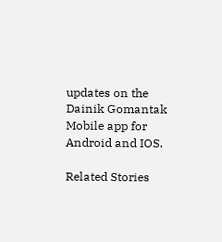updates on the Dainik Gomantak Mobile app for Android and IOS.

Related Stories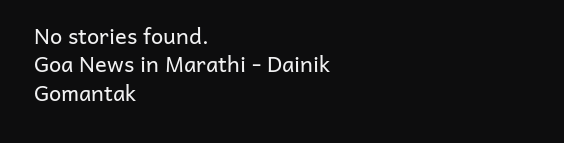No stories found.
Goa News in Marathi - Dainik Gomantak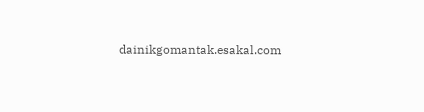dainikgomantak.esakal.com